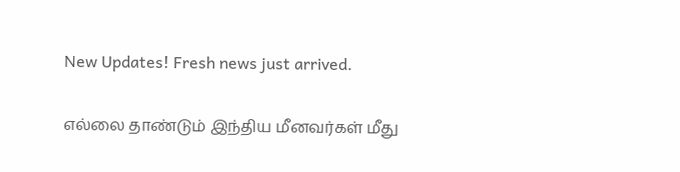New Updates! Fresh news just arrived.

எல்லை தாண்டும் இந்திய மீனவர்கள் மீது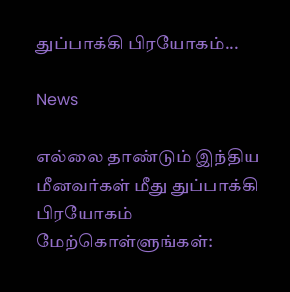துப்பாக்கி பிரயோகம்...

News

எல்லை தாண்டும் இந்திய மீனவர்கள் மீது துப்பாக்கி பிரயோகம் மேற்கொள்ளுங்கள்: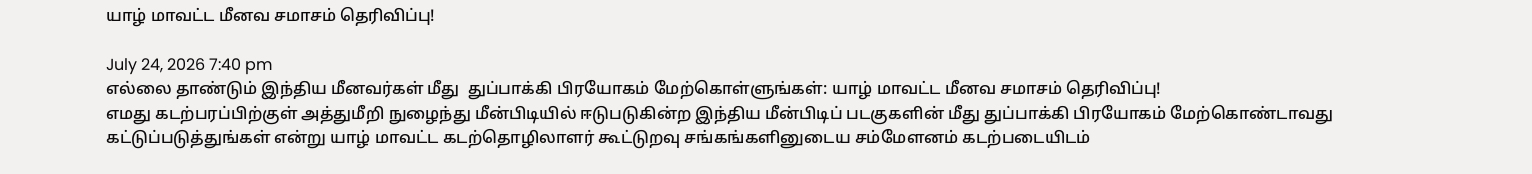யாழ் மாவட்ட மீனவ சமாசம் தெரிவிப்பு!

July 24, 2026 7:40 pm
எல்லை தாண்டும் இந்திய மீனவர்கள் மீது  துப்பாக்கி பிரயோகம் மேற்கொள்ளுங்கள்: யாழ் மாவட்ட மீனவ சமாசம் தெரிவிப்பு!
எமது கடற்பரப்பிற்குள் அத்துமீறி நுழைந்து மீன்பிடியில் ஈடுபடுகின்ற இந்திய மீன்பிடிப் படகுகளின் மீது துப்பாக்கி பிரயோகம் மேற்கொண்டாவது கட்டுப்படுத்துங்கள் என்று யாழ் மாவட்ட கடற்தொழிலாளர் கூட்டுறவு சங்கங்களினுடைய சம்மேளனம் கடற்படையிடம்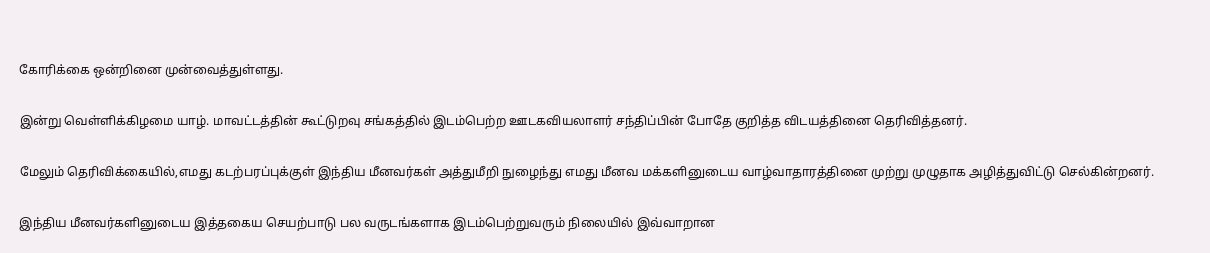கோரிக்கை ஒன்றினை முன்வைத்துள்ளது.

இன்று வெள்ளிக்கிழமை யாழ். மாவட்டத்தின் கூட்டுறவு சங்கத்தில் இடம்பெற்ற ஊடகவியலாளர் சந்திப்பின் போதே குறித்த விடயத்தினை தெரிவித்தனர்.

மேலும் தெரிவிக்கையில்,எமது கடற்பரப்புக்குள் இந்திய மீனவர்கள் அத்துமீறி நுழைந்து எமது மீனவ மக்களினுடைய வாழ்வாதாரத்தினை முற்று முழுதாக அழித்துவிட்டு செல்கின்றனர்.

இந்திய மீனவர்களினுடைய இத்தகைய செயற்பாடு பல வருடங்களாக இடம்பெற்றுவரும் நிலையில் இவ்வாறான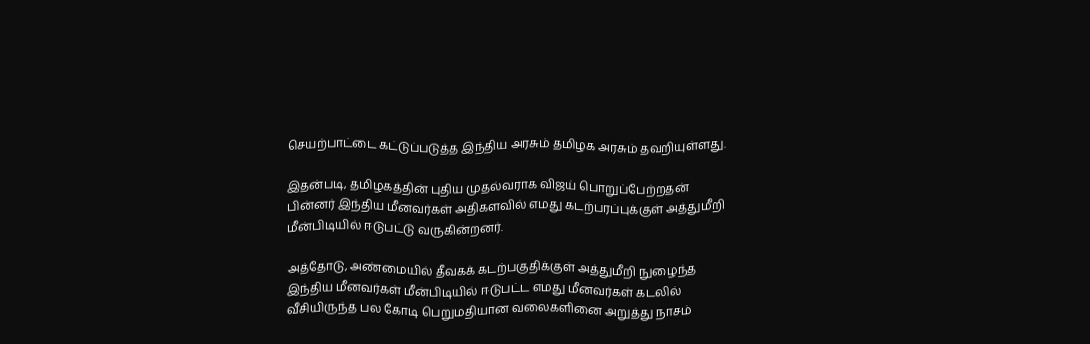செயற்பாட்டை கட்டுப்படுத்த இந்திய அரசும் தமிழக அரசும் தவறியுள்ளது.

இதன்படி, தமிழகத்தின் புதிய முதல்வராக விஜய் பொறுப்பேற்றதன் பின்னர் இந்திய மீனவர்கள் அதிகளவில் எமது கடற்பரப்புக்குள் அத்துமீறி மீன்பிடியில் ஈடுபட்டு வருகின்றனர்.

அத்தோடு, அண்மையில் தீவகக் கடற்பகுதிக்குள் அத்துமீறி நுழைந்த இந்திய மீனவர்கள் மீன்பிடியில் ஈடுபட்ட எமது மீனவர்கள் கடலில் வீசியிருந்த பல கோடி பெறுமதியான வலைகளினை அறுத்து நாசம்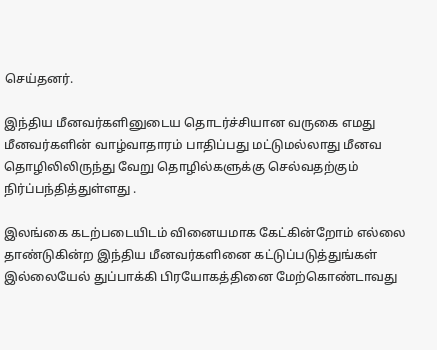செய்தனர்.

இந்திய மீனவர்களினுடைய தொடர்ச்சியான வருகை எமது மீனவர்களின் வாழ்வாதாரம் பாதிப்பது மட்டுமல்லாது மீனவ தொழிலிலிருந்து வேறு தொழில்களுக்கு செல்வதற்கும் நிர்ப்பந்தித்துள்ளது .

இலங்கை கடற்படையிடம் வினையமாக கேட்கின்றோம் எல்லை தாண்டுகின்ற இந்திய மீனவர்களினை கட்டுப்படுத்துங்கள் இல்லையேல் துப்பாக்கி பிரயோகத்தினை மேற்கொண்டாவது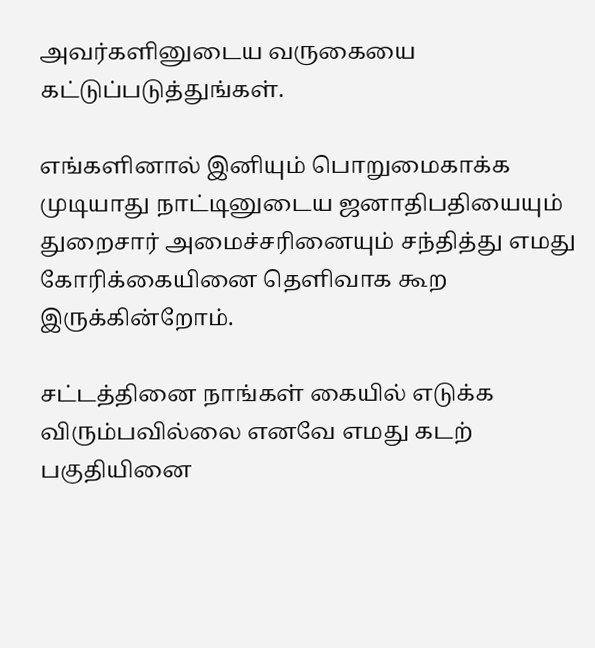அவர்களினுடைய வருகையை கட்டுப்படுத்துங்கள்.

எங்களினால் இனியும் பொறுமைகாக்க முடியாது நாட்டினுடைய ஜனாதிபதியையும் துறைசார் அமைச்சரினையும் சந்தித்து எமது கோரிக்கையினை தெளிவாக கூற இருக்கின்றோம்.

சட்டத்தினை நாங்கள் கையில் எடுக்க விரும்பவில்லை எனவே எமது கடற் பகுதியினை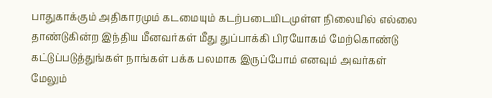பாதுகாக்கும் அதிகாரமும் கடமையும் கடற்படையிடமுள்ள நிலையில் எல்லை தாண்டுகின்ற இந்திய மீனவர்கள் மீது துப்பாக்கி பிரயோகம் மேற்கொண்டு கட்டுப்படுத்துங்கள் நாங்கள் பக்க பலமாக இருப்போம் எனவும் அவர்கள் மேலும்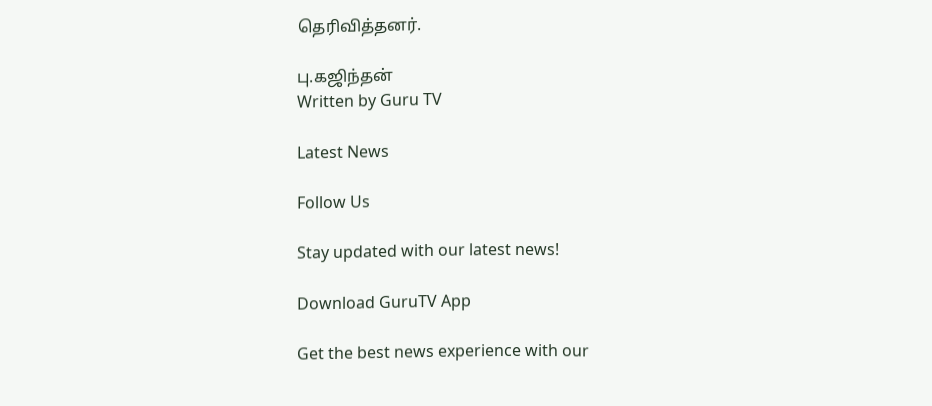தெரிவித்தனர்.

பு.கஜிந்தன்
Written by Guru TV

Latest News

Follow Us

Stay updated with our latest news!

Download GuruTV App

Get the best news experience with our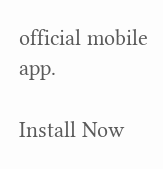official mobile app.

Install Now